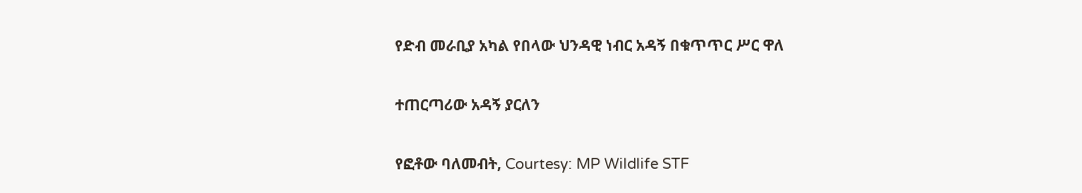የድብ መራቢያ አካል የበላው ህንዳዊ ነብር አዳኝ በቁጥጥር ሥር ዋለ

ተጠርጣሪው አዳኝ ያርለን

የፎቶው ባለመብት, Courtesy: MP Wildlife STF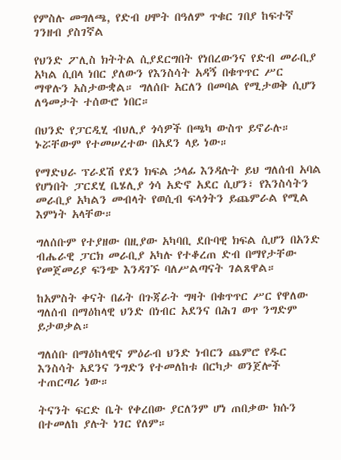የምስሉ መግለጫ, የድብ ሀሞት በዓለም ጥቁር ገበያ ከፍተኛ ገንዘብ ያስገኛል

የህንድ ፖሊስ ክትትል ሲያደርግበት የነበረውንና የድብ መራቢያ አካል ሲበላ ነበር ያለውን የእንስሳት አዳኝ በቁጥጥር ሥር ማዋሉን አስታውቋል። ግለሰቡ አርለን በመባል የሚታወቅ ሲሆን ለዓመታት ተሰውሮ ነበር።

በህንድ የፓርዲሂ ብህሊያ ጎሳዎች በጫካ ውስጥ ይኖራሉ። ኑሯቸውም የተመሠረተው በአደን ላይ ነው።

የማድህራ ፕራደሽ የደን ክፍል ኃላፊ እንዳሉት ይህ ግለሰብ አባል የሆነበት ፓርደሂ ቤሄሊያ ጎሳ አድኖ አደር ሲሆን፣ የእንስሳትን መራቢያ አካልን መብላት የወሲብ ፍላጎትን ይጨምራል የሚል እምነት አላቸው።

ግለሰቡም የተያዘው በዚያው አካባቢ ደቡባዊ ክፍል ሲሆን በአንድ ብሔራዊ ፓርክ መራቢያ አካሉ የተቆረጠ ድብ በማየታቸው የመጀመሪያ ፍንጭ እንዳገኙ ባለሥልጣናት ገልጸዋል።

ከአምስት ቀናት በፊት በጉጃራት ግዛት በቁጥጥር ሥር የዋለው ግለሰብ በማዕከላዊ ህንድ በነብር አደንና በሕገ ወጥ ንግድም ይታወቃል።

ግለሰቡ በማዕከላዊና ምዕራብ ህንድ ነብርን ጨምሮ የዱር እንስሳት አደንና ንግድን የተመለከቱ በርካታ ወንጀሎች ተጠርጣሪ ነው።

ትናንት ፍርድ ቤት የቀረበው ያርለንም ሆነ ጠበቃው ክሱን በተመለከ ያሉት ነገር የለም።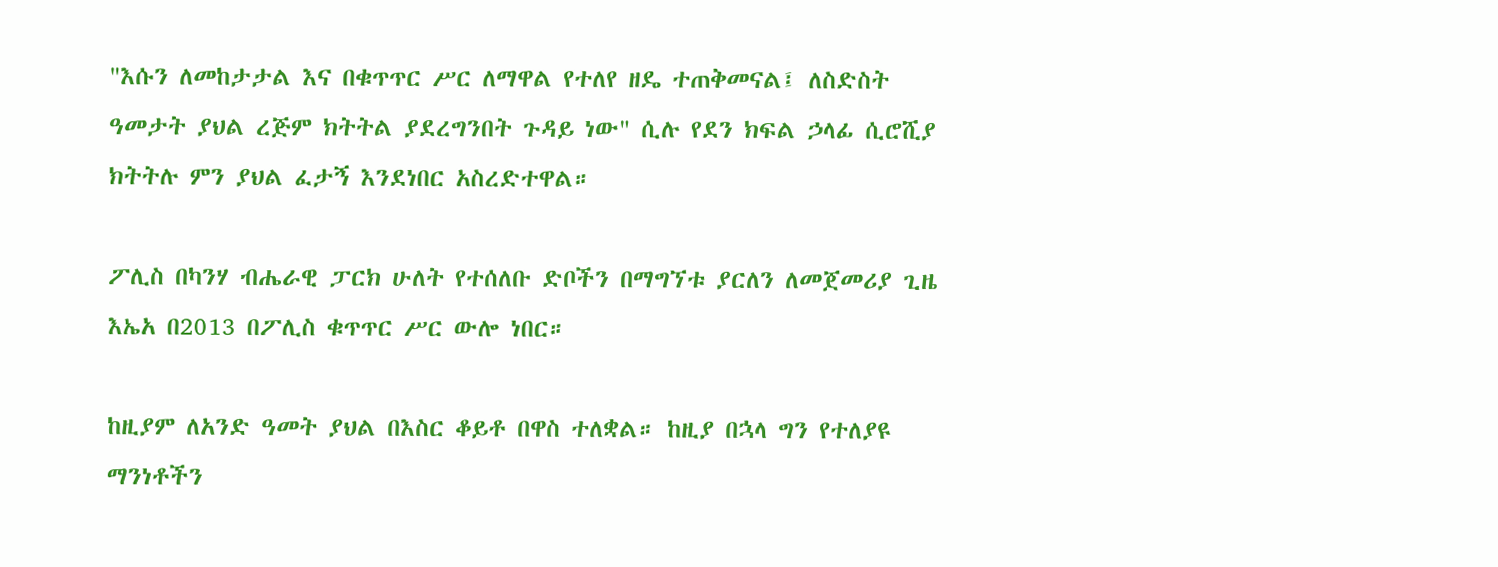"እሱን ለመከታታል እና በቁጥጥር ሥር ለማዋል የተለየ ዘዴ ተጠቅመናል፤ ለስድስት ዓመታት ያህል ረጅም ክትትል ያደረግንበት ጉዳይ ነው" ሲሉ የደን ክፍል ኃላፊ ሲሮሺያ ክትትሉ ምን ያህል ፈታኝ እንደነበር አስረድተዋል።

ፖሊስ በካንሃ ብሔራዊ ፓርክ ሁለት የተሰለቡ ድቦችን በማግኘቱ ያርለን ለመጀመሪያ ጊዜ እኤአ በ2013 በፖሊስ ቁጥጥር ሥር ውሎ ነበር።

ከዚያም ለአንድ ዓመት ያህል በእስር ቆይቶ በዋስ ተለቋል። ከዚያ በኋላ ግን የተለያዩ ማንነቶችን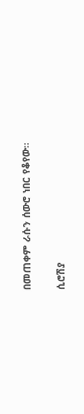በመጠቀም ራሱን ሰውሮ ነበር የቆየው።

ሲሮሽያ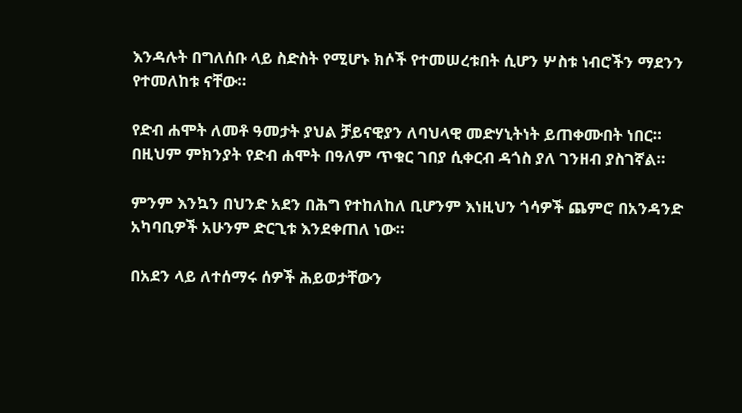እንዳሉት በግለሰቡ ላይ ስድስት የሚሆኑ ክሶች የተመሠረቱበት ሲሆን ሦስቱ ነብሮችን ማደንን የተመለከቱ ናቸው።

የድብ ሐሞት ለመቶ ዓመታት ያህል ቻይናዊያን ለባህላዊ መድሃኒትነት ይጠቀሙበት ነበር። በዚህም ምክንያት የድብ ሐሞት በዓለም ጥቁር ገበያ ሲቀርብ ዳጎስ ያለ ገንዘብ ያስገኛል።

ምንም እንኳን በህንድ አደን በሕግ የተከለከለ ቢሆንም እነዚህን ጎሳዎች ጨምሮ በአንዳንድ አካባቢዎች አሁንም ድርጊቱ እንደቀጠለ ነው።

በአደን ላይ ለተሰማሩ ሰዎች ሕይወታቸውን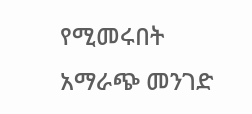የሚመሩበት አማራጭ መንገድ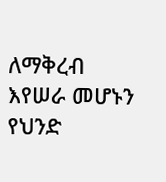ለማቅረብ እየሠራ መሆኑን የህንድ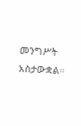መንግሥት አስታውቋል።